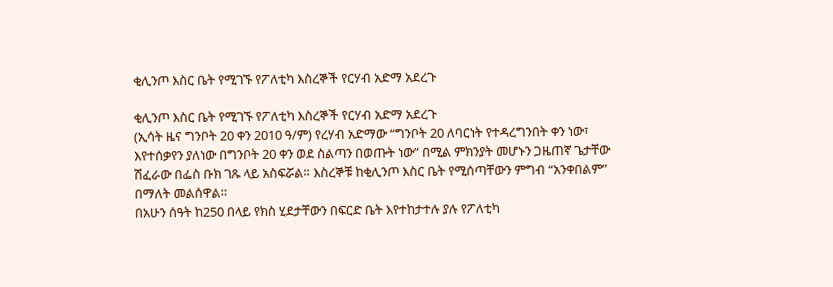ቂሊንጦ እስር ቤት የሚገኙ የፖለቲካ እስረኞች የርሃብ አድማ አደረጉ

ቂሊንጦ እስር ቤት የሚገኙ የፖለቲካ እስረኞች የርሃብ አድማ አደረጉ
(ኢሳት ዜና ግንቦት 20 ቀን 2010 ዓ/ም) የረሃብ አድማው “ግንቦት 20 ለባርነት የተዳረግንበት ቀን ነው፣ እየተሰቃየን ያለነው በግንቦት 20 ቀን ወደ ስልጣን በወጡት ነው” በሚል ምክንያት መሆኑን ጋዜጠኛ ጌታቸው ሽፈራው በፌስ ቡክ ገጹ ላይ አስፍሯል። እስረኞቹ ከቂሊንጦ እስር ቤት የሚሰጣቸውን ምግብ “አንቀበልም” በማለት መልሰዋል።
በአሁን ሰዓት ከ250 በላይ የክስ ሂደታቸውን በፍርድ ቤት እየተከታተሉ ያሉ የፖለቲካ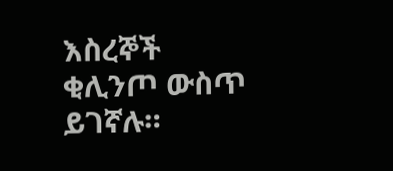እስረኞች ቂሊንጦ ውስጥ ይገኛሉ።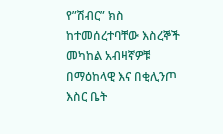የ”ሽብር” ክስ ከተመሰረተባቸው እስረኞች መካከል አብዛኛዎቹ በማዕከላዊ እና በቂሊንጦ እስር ቤት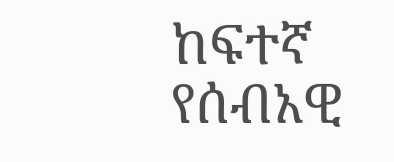ከፍተኛ የሰብአዊ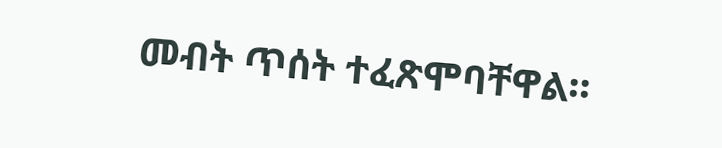መብት ጥሰት ተፈጽሞባቸዋል።